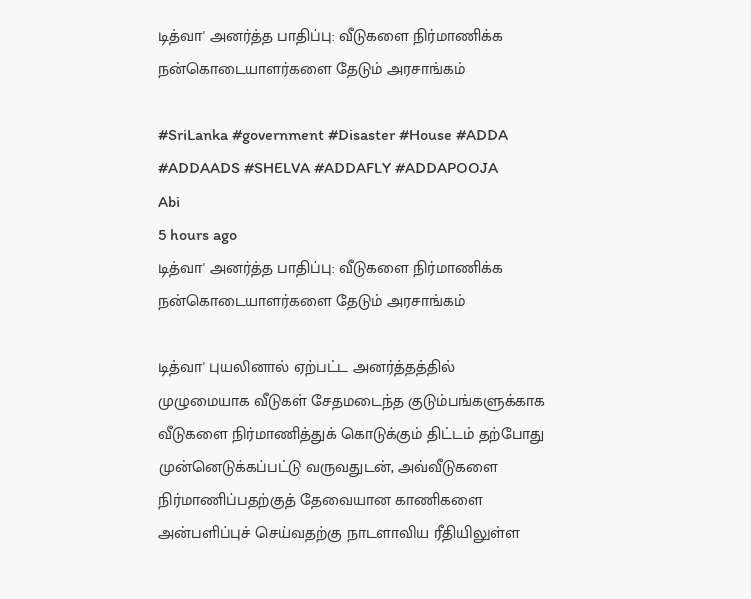டித்வா' அனர்த்த பாதிப்பு: வீடுகளை நிர்மாணிக்க நன்கொடையாளர்களை தேடும் அரசாங்கம்

#SriLanka #government #Disaster #House #ADDA #ADDAADS #SHELVA #ADDAFLY #ADDAPOOJA
Abi
5 hours ago
டித்வா' அனர்த்த பாதிப்பு: வீடுகளை நிர்மாணிக்க நன்கொடையாளர்களை தேடும் அரசாங்கம்

டித்வா' புயலினால் ஏற்பட்ட அனர்த்தத்தில் முழுமையாக வீடுகள் சேதமடைந்த குடும்பங்களுக்காக வீடுகளை நிர்மாணித்துக் கொடுக்கும் திட்டம் தற்போது முன்னெடுக்கப்பட்டு வருவதுடன், அவ்வீடுகளை நிர்மாணிப்பதற்குத் தேவையான காணிகளை அன்பளிப்புச் செய்வதற்கு நாடளாவிய ரீதியிலுள்ள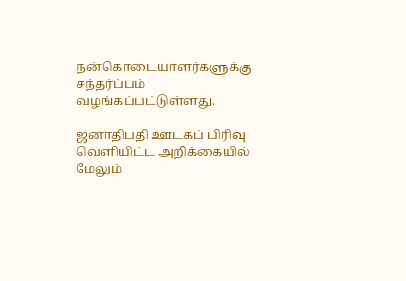நன்கொடையாளர்களுக்கு சந்தர்ப்பம் வழங்கப்பட்டுள்ளது.

ஜனாதிபதி ஊடகப் பிரிவு வெளியிட்ட அறிக்கையில் மேலும்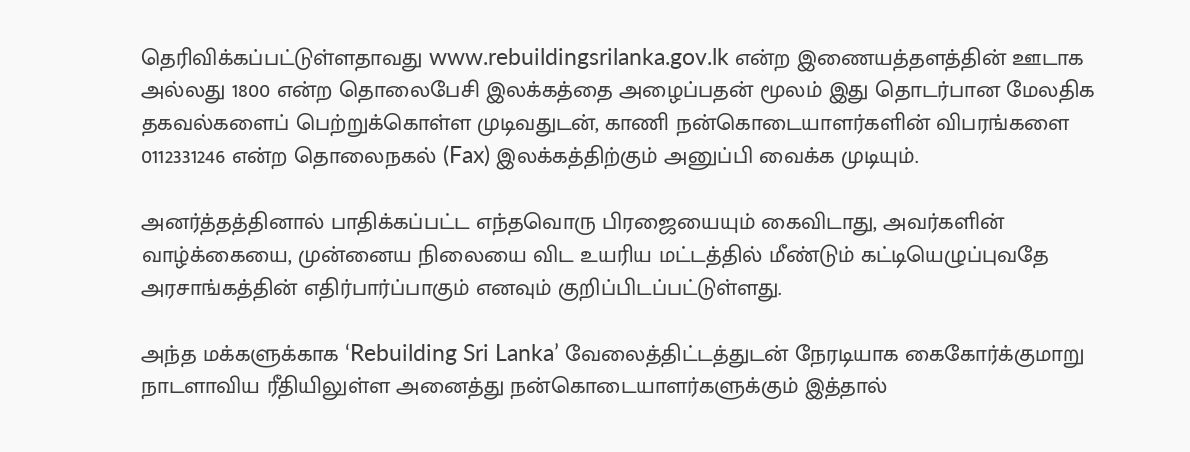தெரிவிக்கப்பட்டுள்ளதாவது www.rebuildingsrilanka.gov.lk என்ற இணையத்தளத்தின் ஊடாக அல்லது 1800 என்ற தொலைபேசி இலக்கத்தை அழைப்பதன் மூலம் இது தொடர்பான மேலதிக தகவல்களைப் பெற்றுக்கொள்ள முடிவதுடன், காணி நன்கொடையாளர்களின் விபரங்களை 0112331246 என்ற தொலைநகல் (Fax) இலக்கத்திற்கும் அனுப்பி வைக்க முடியும்.

அனர்த்தத்தினால் பாதிக்கப்பட்ட எந்தவொரு பிரஜையையும் கைவிடாது, அவர்களின் வாழ்க்கையை, முன்னைய நிலையை விட உயரிய மட்டத்தில் மீண்டும் கட்டியெழுப்புவதே அரசாங்கத்தின் எதிர்பார்ப்பாகும் எனவும் குறிப்பிடப்பட்டுள்ளது.

அந்த மக்களுக்காக ‘Rebuilding Sri Lanka’ வேலைத்திட்டத்துடன் நேரடியாக கைகோர்க்குமாறு நாடளாவிய ரீதியிலுள்ள அனைத்து நன்கொடையாளர்களுக்கும் இத்தால்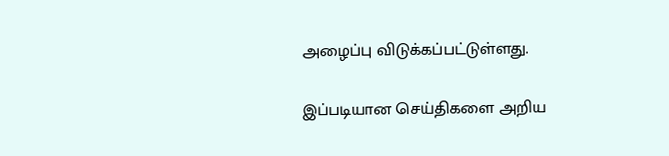அழைப்பு விடுக்கப்பட்டுள்ளது.

இப்படியான செய்திகளை அறிய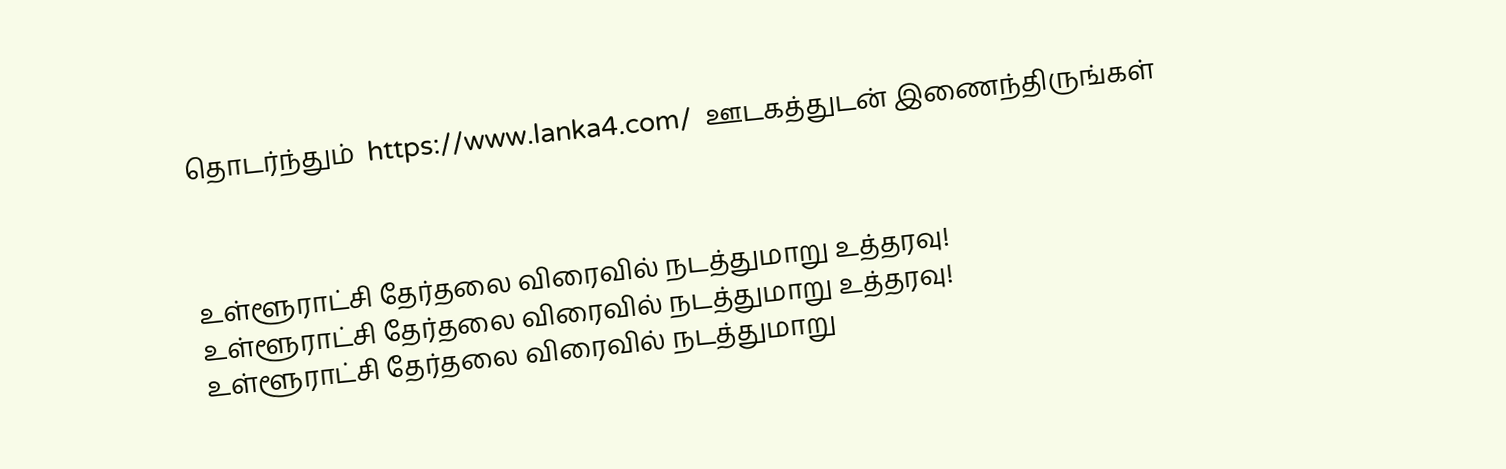தொடர்ந்தும்  https://www.lanka4.com/  ஊடகத்துடன் இணைந்திருங்கள்



உள்ளூராட்சி தேர்தலை விரைவில் நடத்துமாறு உத்தரவு!
உள்ளூராட்சி தேர்தலை விரைவில் நடத்துமாறு உத்தரவு!
உள்ளூராட்சி தேர்தலை விரைவில் நடத்துமாறு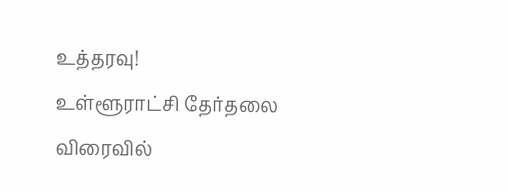உத்தரவு!
உள்ளூராட்சி தேர்தலை விரைவில்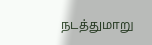நடத்துமாறு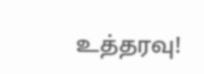உத்தரவு!